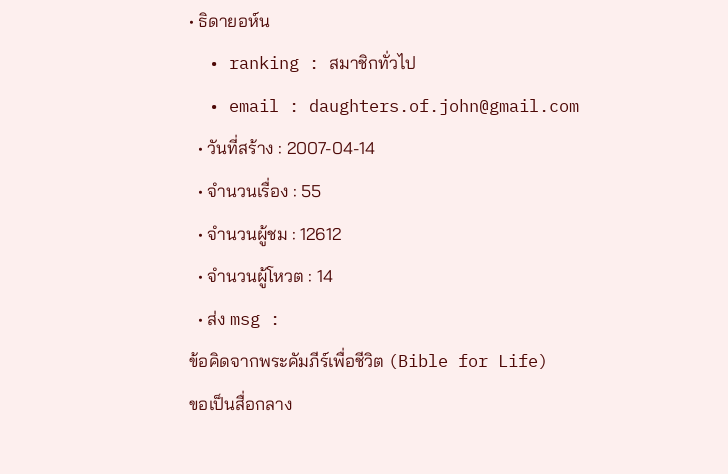• ธิดายอห์น
  • ranking : สมาชิกทั่วไป
  • email : daughters.of.john@gmail.com
  • วันที่สร้าง : 2007-04-14
  • จำนวนเรื่อง : 55
  • จำนวนผู้ชม : 12612
  • จำนวนผู้โหวต : 14
  • ส่ง msg :
ข้อคิดจากพระคัมภีร์เพื่อชีวิต (Bible for Life)
ขอเป็นสื่อกลาง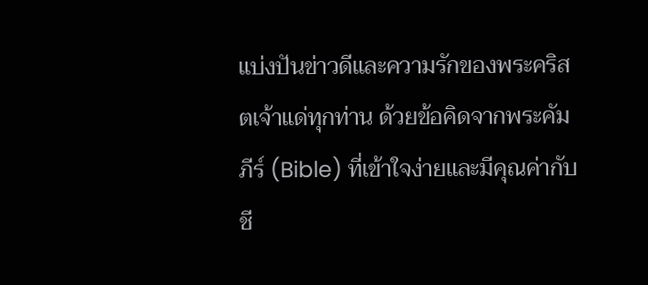แบ่งปันข่าวดีและความรักของพระคริสตเจ้าแด่ทุกท่าน ด้วยข้อคิดจากพระคัมภีร์ (Bible) ที่เข้าใจง่ายและมีคุณค่ากับชี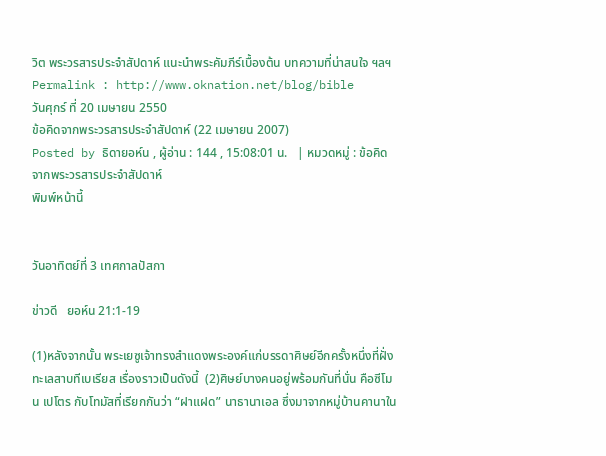วิต พระวรสารประจำสัปดาห์ แนะนำพระคัมภีร์เบื้องต้น บทความที่น่าสนใจ ฯลฯ
Permalink : http://www.oknation.net/blog/bible
วันศุกร์ ที่ 20 เมษายน 2550
ข้อคิดจากพระวรสารประจำสัปดาห์ (22 เมษายน 2007)
Posted by ธิดายอห์น , ผู้อ่าน : 144 , 15:08:01 น.   | หมวดหมู่ : ข้อคิดจากพระวรสารประจำสัปดาห์
พิมพ์หน้านี้


วันอาทิตย์ที่ 3 เทศกาลปัสกา

ข่าวดี   ยอห์น 21:1-19

(1)หลังจากนั้น พระเยซูเจ้าทรงสำแดงพระองค์แก่บรรดาศิษย์อีกครั้งหนึ่งที่ฝั่งทะเลสาบทีเบเรียส เรื่องราวเป็นดังนี้  (2)ศิษย์บางคนอยู่พร้อมกันที่นั่น คือซีโมน เปโตร กับโทมัสที่เรียกกันว่า “ฝาแฝด” นาธานาเอล ซึ่งมาจากหมู่บ้านคานาใน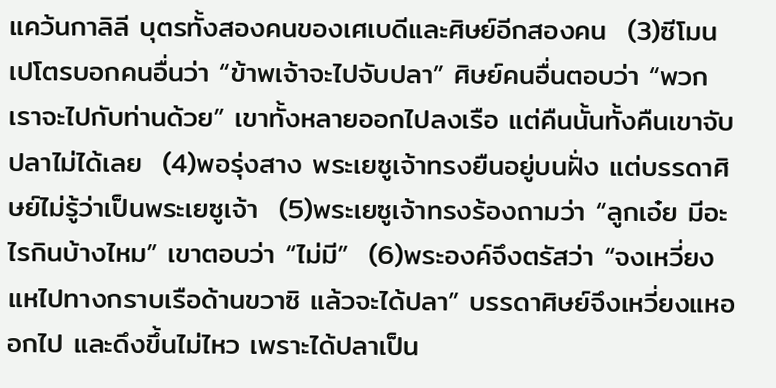แคว้นกาลิลี บุตรทั้งสองคนของเศเบดีและศิษย์อีกสองคน  (3)ซีโมน เปโตรบอกคนอื่นว่า “ข้าพเจ้าจะไปจับปลา” ศิษย์คนอื่นตอบว่า “พวกเราจะไปกับท่านด้วย” เขาทั้งหลายออกไปลงเรือ แต่คืนนั้นทั้งคืนเขาจับปลาไม่ได้เลย  (4)พอรุ่งสาง พระเยซูเจ้าทรงยืนอยู่บนฝั่ง แต่บรรดาศิษย์ไม่รู้ว่าเป็นพระเยซูเจ้า  (5)พระเยซูเจ้าทรงร้องถามว่า “ลูกเอ๋ย มีอะไรกินบ้างไหม” เขาตอบว่า “ไม่มี”  (6)พระองค์จึงตรัสว่า “จงเหวี่ยงแหไปทางกราบเรือด้านขวาซิ แล้วจะได้ปลา” บรรดาศิษย์จึงเหวี่ยงแหออกไป และดึงขึ้นไม่ไหว เพราะได้ปลาเป็น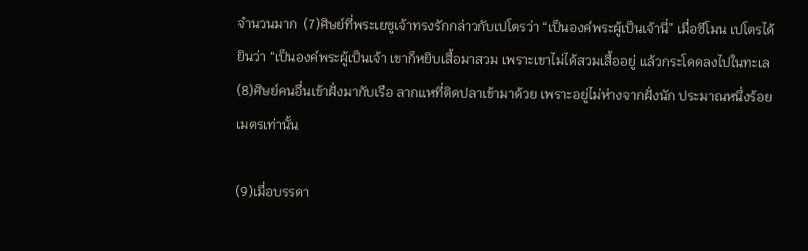จำนวนมาก  (7)ศิษย์ที่พระเยซูเจ้าทรงรักกล่าวกับเปโตรว่า “เป็นองค์พระผู้เป็นเจ้านี่” เมื่อซีโมน เปโตรได้ยินว่า “เป็นองค์พระผู้เป็นเจ้า เขาก็หยิบเสื้อมาสวม เพราะเขาไม่ได้สวมเสื้ออยู่ แล้วกระโดดลงไปในทะเล  (8)ศิษย์คนอื่นเข้าฝั่งมากับเรือ ลากแหที่ติดปลาเข้ามาด้วย เพราะอยู่ไม่ห่างจากฝั่งนัก ประมาณหนึ่งร้อยเมตรเท่านั้น

(9)เมื่อบรรดา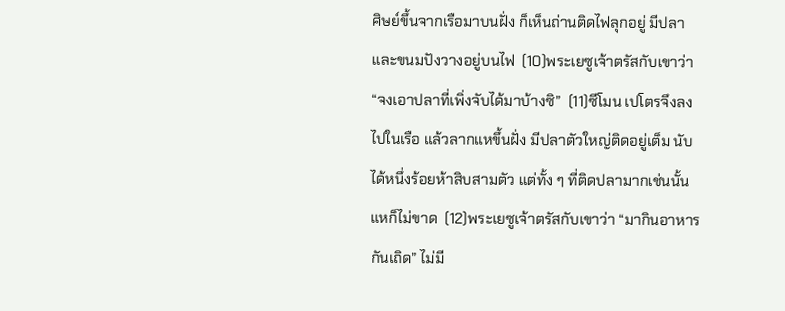ศิษย์ขึ้นจากเรือมาบนฝั่ง ก็เห็นถ่านติดไฟลุกอยู่ มีปลาและขนมปังวางอยู่บนไฟ  (10)พระเยซูเจ้าตรัสกับเขาว่า “จงเอาปลาที่เพิ่งจับได้มาบ้างซิ”  (11)ซีโมน เปโตรจึงลงไปในเรือ แล้วลากแหขึ้นฝั่ง มีปลาตัวใหญ่ติดอยู่เต็ม นับได้หนึ่งร้อยห้าสิบสามตัว แต่ทั้ง ๆ ที่ติดปลามากเช่นนั้น แหก็ไม่ขาด  (12)พระเยซูเจ้าตรัสกับเขาว่า “มากินอาหารกันเถิด” ไม่มี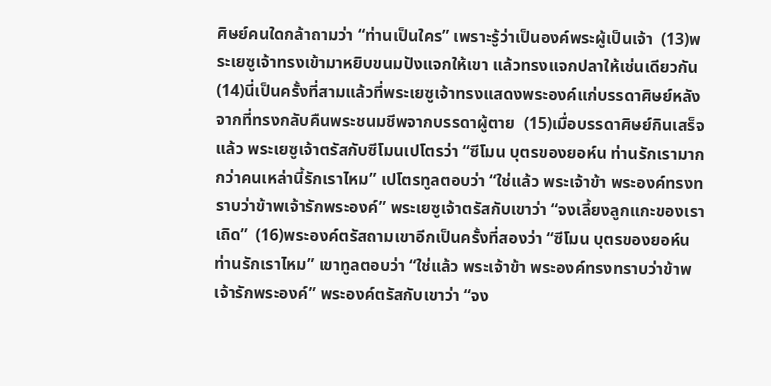ศิษย์คนใดกล้าถามว่า “ท่านเป็นใคร” เพราะรู้ว่าเป็นองค์พระผู้เป็นเจ้า  (13)พระเยซูเจ้าทรงเข้ามาหยิบขนมปังแจกให้เขา แล้วทรงแจกปลาให้เช่นเดียวกัน  (14)นี่เป็นครั้งที่สามแล้วที่พระเยซูเจ้าทรงแสดงพระองค์แก่บรรดาศิษย์หลังจากที่ทรงกลับคืนพระชนมชีพจากบรรดาผู้ตาย  (15)เมื่อบรรดาศิษย์กินเสร็จแล้ว พระเยซูเจ้าตรัสกับซีโมนเปโตรว่า “ซีโมน บุตรของยอห์น ท่านรักเรามากกว่าคนเหล่านี้รักเราไหม” เปโตรทูลตอบว่า “ใช่แล้ว พระเจ้าข้า พระองค์ทรงทราบว่าข้าพเจ้ารักพระองค์” พระเยซูเจ้าตรัสกับเขาว่า “จงเลี้ยงลูกแกะของเราเถิด”  (16)พระองค์ตรัสถามเขาอีกเป็นครั้งที่สองว่า “ซีโมน บุตรของยอห์น ท่านรักเราไหม” เขาทูลตอบว่า “ใช่แล้ว พระเจ้าข้า พระองค์ทรงทราบว่าข้าพเจ้ารักพระองค์” พระองค์ตรัสกับเขาว่า “จง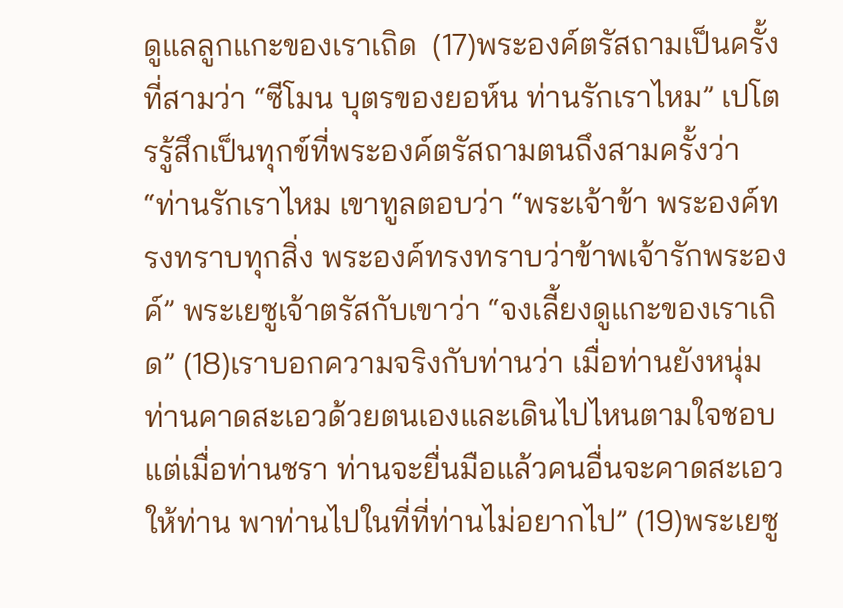ดูแลลูกแกะของเราเถิด  (17)พระองค์ตรัสถามเป็นครั้งที่สามว่า “ซีโมน บุตรของยอห์น ท่านรักเราไหม” เปโตรรู้สึกเป็นทุกข์ที่พระองค์ตรัสถามตนถึงสามครั้งว่า “ท่านรักเราไหม เขาทูลตอบว่า “พระเจ้าข้า พระองค์ทรงทราบทุกสิ่ง พระองค์ทรงทราบว่าข้าพเจ้ารักพระองค์” พระเยซูเจ้าตรัสกับเขาว่า “จงเลี้ยงดูแกะของเราเถิด” (18)เราบอกความจริงกับท่านว่า เมื่อท่านยังหนุ่ม ท่านคาดสะเอวด้วยตนเองและเดินไปไหนตามใจชอบ แต่เมื่อท่านชรา ท่านจะยื่นมือแล้วคนอื่นจะคาดสะเอวให้ท่าน พาท่านไปในที่ที่ท่านไม่อยากไป” (19)พระเยซู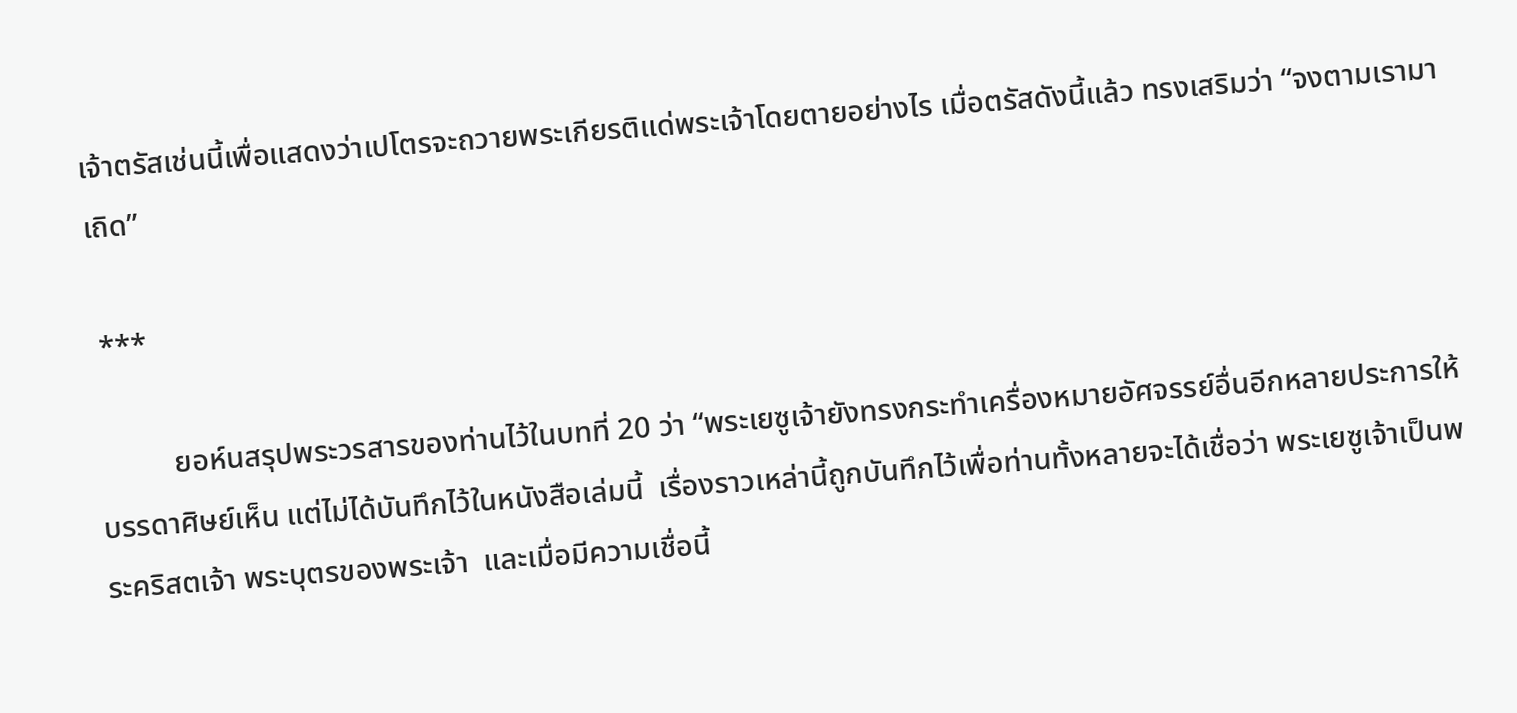เจ้าตรัสเช่นนี้เพื่อแสดงว่าเปโตรจะถวายพระเกียรติแด่พระเจ้าโดยตายอย่างไร เมื่อตรัสดังนี้แล้ว ทรงเสริมว่า “จงตามเรามาเถิด”

 ***

          ยอห์นสรุปพระวรสารของท่านไว้ในบทที่ 20 ว่า “พระเยซูเจ้ายังทรงกระทำเครื่องหมายอัศจรรย์อื่นอีกหลายประการให้บรรดาศิษย์เห็น แต่ไม่ได้บันทึกไว้ในหนังสือเล่มนี้  เรื่องราวเหล่านี้ถูกบันทึกไว้เพื่อท่านทั้งหลายจะได้เชื่อว่า พระเยซูเจ้าเป็นพระคริสตเจ้า พระบุตรของพระเจ้า  และเมื่อมีความเชื่อนี้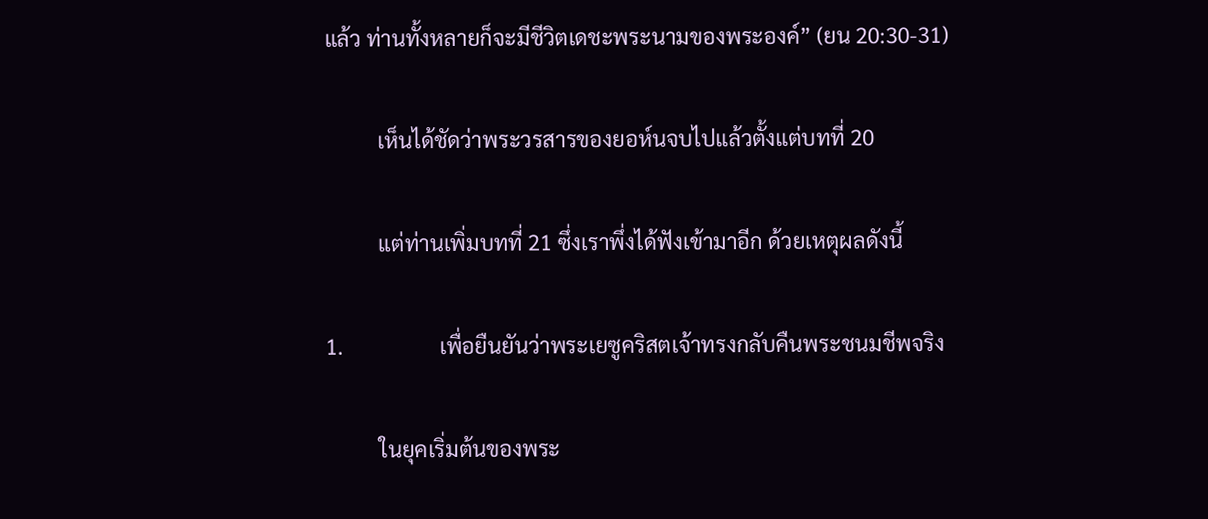แล้ว ท่านทั้งหลายก็จะมีชีวิตเดชะพระนามของพระองค์” (ยน 20:30-31)

          เห็นได้ชัดว่าพระวรสารของยอห์นจบไปแล้วตั้งแต่บทที่ 20

          แต่ท่านเพิ่มบทที่ 21 ซึ่งเราพึ่งได้ฟังเข้ามาอีก ด้วยเหตุผลดังนี้

1.                  เพื่อยืนยันว่าพระเยซูคริสตเจ้าทรงกลับคืนพระชนมชีพจริง

          ในยุคเริ่มต้นของพระ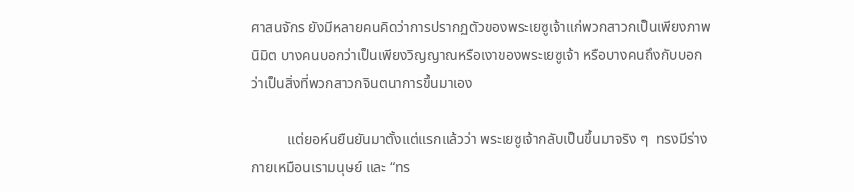ศาสนจักร ยังมีหลายคนคิดว่าการปรากฏตัวของพระเยซูเจ้าแก่พวกสาวกเป็นเพียงภาพนิมิต บางคนบอกว่าเป็นเพียงวิญญาณหรือเงาของพระเยซูเจ้า หรือบางคนถึงกับบอกว่าเป็นสิ่งที่พวกสาวกจินตนาการขึ้นมาเอง

          แต่ยอห์นยืนยันมาตั้งแต่แรกแล้วว่า พระเยซูเจ้ากลับเป็นขึ้นมาจริง ๆ  ทรงมีร่างกายเหมือนเรามนุษย์ และ “ทร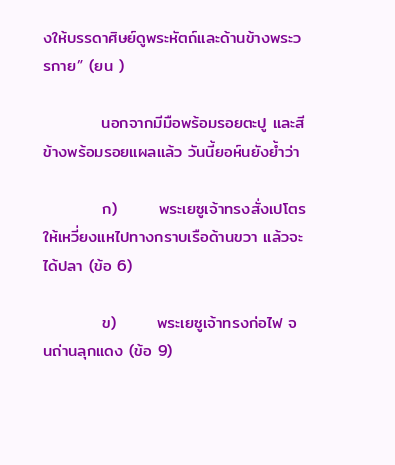งให้บรรดาศิษย์ดูพระหัตถ์และด้านข้างพระวรกาย” (ยน )

          นอกจากมีมือพร้อมรอยตะปู และสีข้างพร้อมรอยแผลแล้ว วันนี้ยอห์นยังย้ำว่า

          ก)       พระเยซูเจ้าทรงสั่งเปโตรให้เหวี่ยงแหไปทางกราบเรือด้านขวา แล้วจะได้ปลา (ข้อ 6)

          ข)       พระเยซูเจ้าทรงก่อไฟ จนถ่านลุกแดง (ข้อ 9)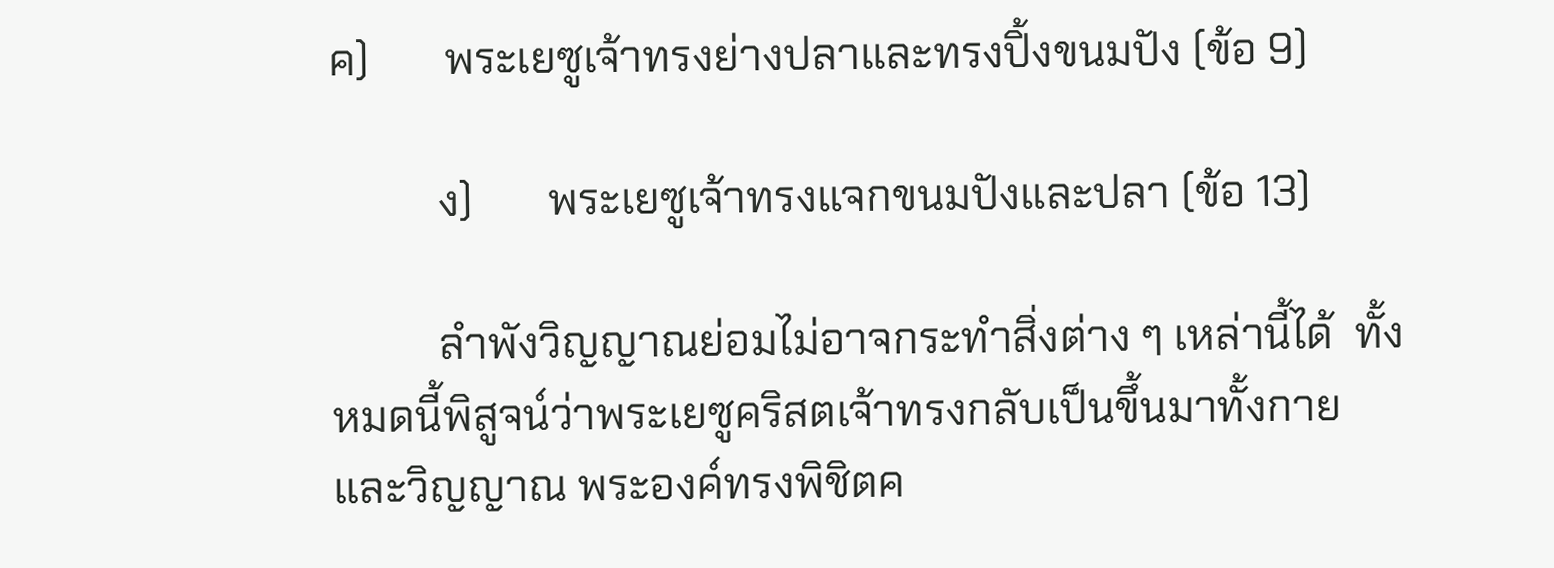ค)       พระเยซูเจ้าทรงย่างปลาและทรงปิ้งขนมปัง (ข้อ 9)

          ง)       พระเยซูเจ้าทรงแจกขนมปังและปลา (ข้อ 13)

          ลำพังวิญญาณย่อมไม่อาจกระทำสิ่งต่าง ๆ เหล่านี้ได้  ทั้งหมดนี้พิสูจน์ว่าพระเยซูคริสตเจ้าทรงกลับเป็นขึ้นมาทั้งกายและวิญญาณ พระองค์ทรงพิชิตค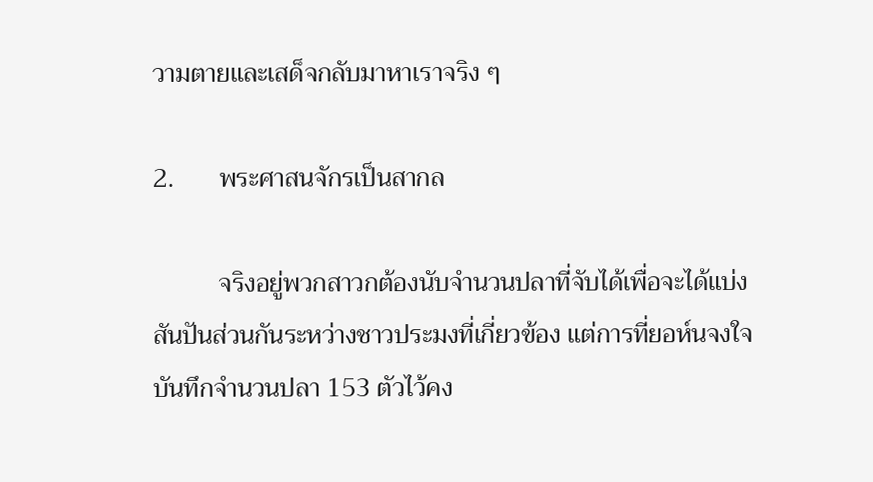วามตายและเสด็จกลับมาหาเราจริง ๆ

2.       พระศาสนจักรเป็นสากล

          จริงอยู่พวกสาวกต้องนับจำนวนปลาที่จับได้เพื่อจะได้แบ่งสันปันส่วนกันระหว่างชาวประมงที่เกี่ยวข้อง แต่การที่ยอห์นจงใจบันทึกจำนวนปลา 153 ตัวไว้คง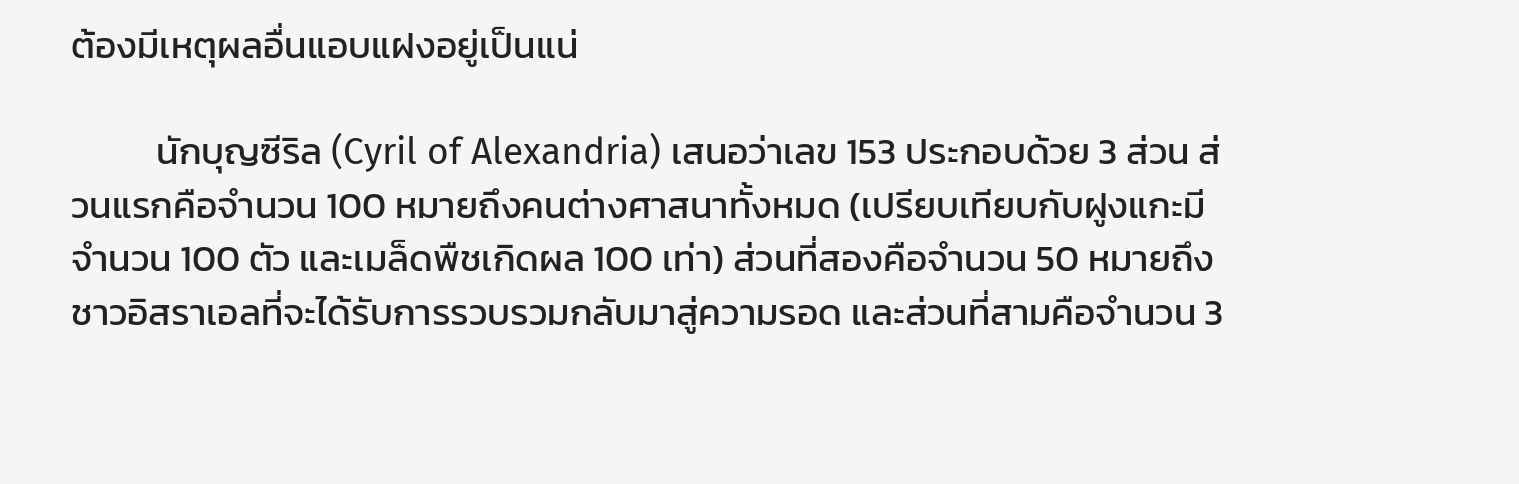ต้องมีเหตุผลอื่นแอบแฝงอยู่เป็นแน่

          นักบุญซีริล (Cyril of Alexandria) เสนอว่าเลข 153 ประกอบด้วย 3 ส่วน ส่วนแรกคือจำนวน 100 หมายถึงคนต่างศาสนาทั้งหมด (เปรียบเทียบกับฝูงแกะมีจำนวน 100 ตัว และเมล็ดพืชเกิดผล 100 เท่า) ส่วนที่สองคือจำนวน 50 หมายถึงชาวอิสราเอลที่จะได้รับการรวบรวมกลับมาสู่ความรอด และส่วนที่สามคือจำนวน 3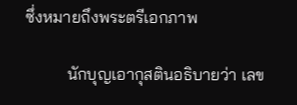ซึ่งหมายถึงพระตรีเอกภาพ

          นักบุญเอากุสตินอธิบายว่า เลข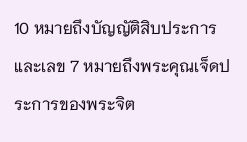10 หมายถึงบัญญัติสิบประการ และเลข 7 หมายถึงพระคุณเจ็ดประการของพระจิต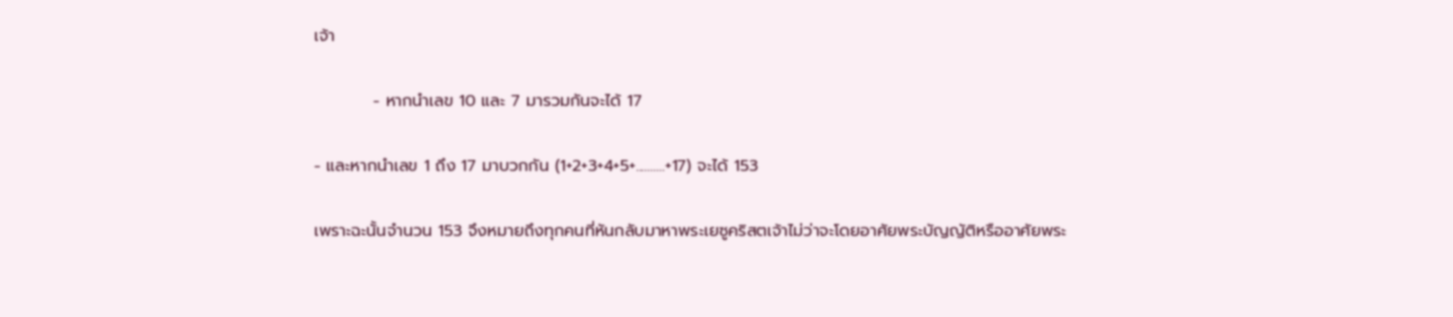เจ้า

          - หากนำเลข 10 และ 7 มารวมกันจะได้ 17

- และหากนำเลข 1 ถึง 17 มาบวกกัน (1+2+3+4+5+..........+17) จะได้ 153

เพราะฉะนั้นจำนวน 153 จึงหมายถึงทุกคนที่หันกลับมาหาพระเยซูคริสตเจ้าไม่ว่าจะโดยอาศัยพระบัญญัติหรืออาศัยพระ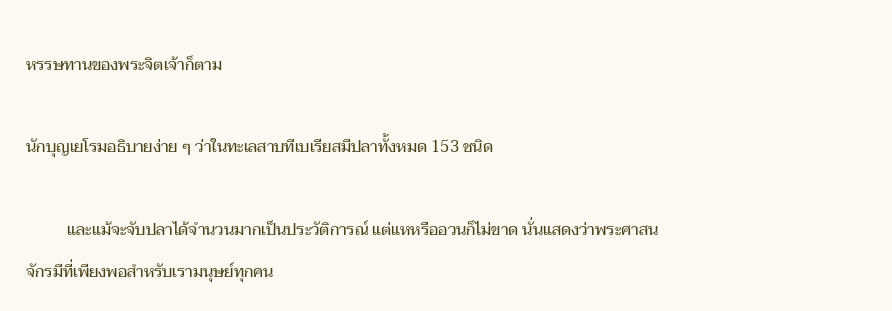หรรษทานของพระจิตเจ้าก็ตาม

นักบุญเยโรมอธิบายง่าย ๆ ว่าในทะเลสาบทีเบเรียสมีปลาทั้งหมด 153 ชนิด

          และแม้จะจับปลาได้จำนวนมากเป็นประวัติการณ์ แต่แหหรืออวนก็ไม่ขาด นั่นแสดงว่าพระศาสนจักรมีที่เพียงพอสำหรับเรามนุษย์ทุกคน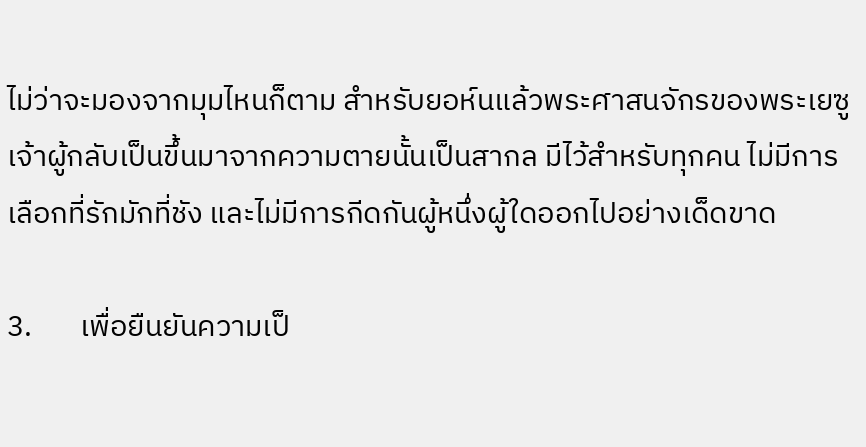ไม่ว่าจะมองจากมุมไหนก็ตาม สำหรับยอห์นแล้วพระศาสนจักรของพระเยซูเจ้าผู้กลับเป็นขึ้นมาจากความตายนั้นเป็นสากล มีไว้สำหรับทุกคน ไม่มีการเลือกที่รักมักที่ชัง และไม่มีการกีดกันผู้หนึ่งผู้ใดออกไปอย่างเด็ดขาด

3.       เพื่อยืนยันความเป็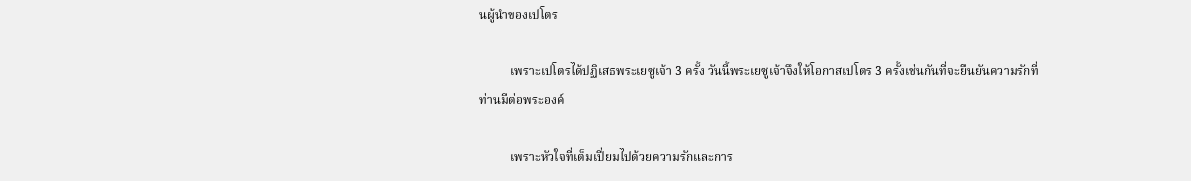นผู้นำของเปโตร

          เพราะเปโตรได้ปฏิเสธพระเยซูเจ้า 3 ครั้ง วันนี้พระเยซูเจ้าจึงให้โอกาสเปโตร 3 ครั้งเช่นกันที่จะยืนยันความรักที่ท่านมีต่อพระองค์

          เพราะหัวใจที่เต็มเปี่ยมไปด้วยความรักและการ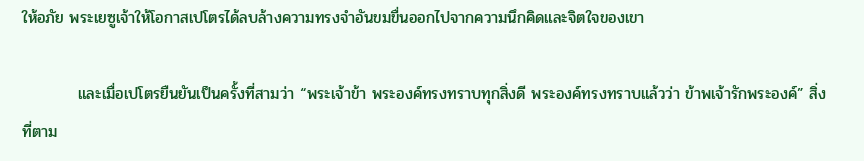ให้อภัย พระเยซูเจ้าให้โอกาสเปโตรได้ลบล้างความทรงจำอันขมขื่นออกไปจากความนึกคิดและจิตใจของเขา

          และเมื่อเปโตรยืนยันเป็นครั้งที่สามว่า “พระเจ้าข้า พระองค์ทรงทราบทุกสิ่งดี พระองค์ทรงทราบแล้วว่า ข้าพเจ้ารักพระองค์” สิ่งที่ตาม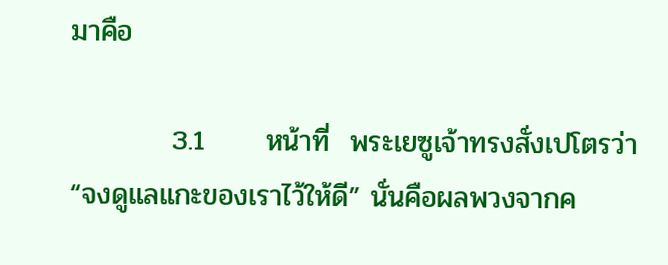มาคือ

          3.1      หน้าที่  พระเยซูเจ้าทรงสั่งเปโตรว่า “จงดูแลแกะของเราไว้ให้ดี” นั่นคือผลพวงจากค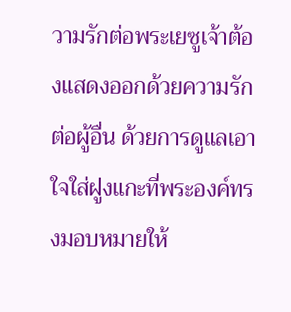วามรักต่อพระเยซูเจ้าต้องแสดงออกด้วยความรักต่อผู้อื่น ด้วยการดูแลเอาใจใส่ฝูงแกะที่พระองค์ทรงมอบหมายให้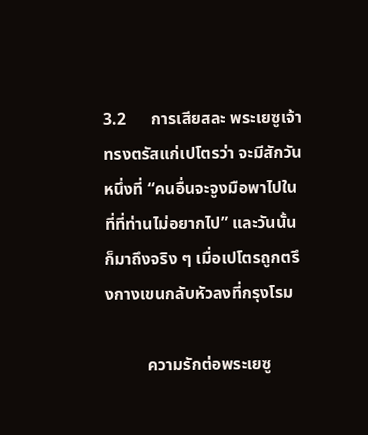3.2      การเสียสละ พระเยซูเจ้าทรงตรัสแก่เปโตรว่า จะมีสักวันหนึ่งที่ “คนอื่นจะจูงมือพาไปในที่ที่ท่านไม่อยากไป” และวันนั้นก็มาถึงจริง ๆ เมื่อเปโตรถูกตรึงกางเขนกลับหัวลงที่กรุงโรม

          ความรักต่อพระเยซู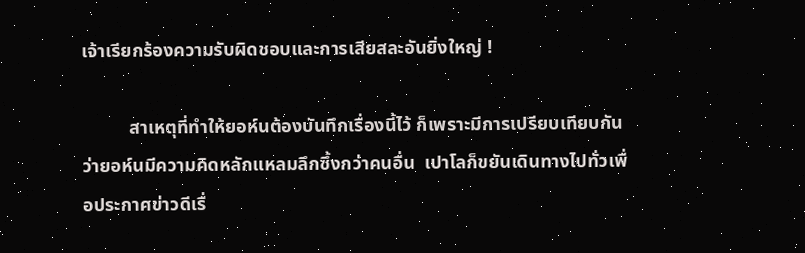เจ้าเรียกร้องความรับผิดชอบและการเสียสละอันยิ่งใหญ่ !

          สาเหตุที่ทำให้ยอห์นต้องบันทึกเรื่องนี้ไว้ ก็เพราะมีการเปรียบเทียบกันว่ายอห์นมีความคิดหลักแหลมลึกซึ้งกว่าคนอื่น  เปาโลก็ขยันเดินทางไปทั่วเพื่อประกาศข่าวดีเรื่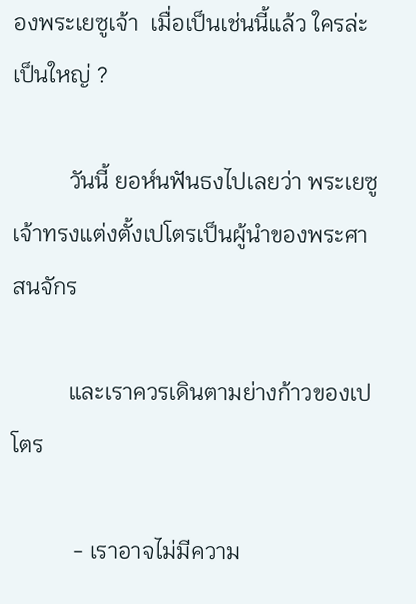องพระเยซูเจ้า  เมื่อเป็นเช่นนี้แล้ว ใครล่ะเป็นใหญ่ ?

          วันนี้ ยอห์นฟันธงไปเลยว่า พระเยซูเจ้าทรงแต่งตั้งเปโตรเป็นผู้นำของพระศาสนจักร

          และเราควรเดินตามย่างก้าวของเปโตร

           - เราอาจไม่มีความ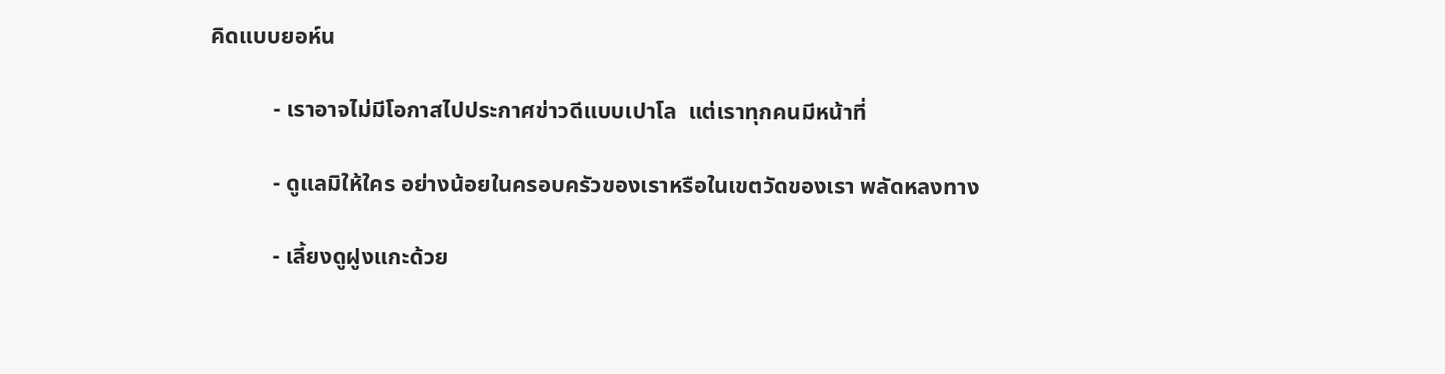คิดแบบยอห์น

           - เราอาจไม่มีโอกาสไปประกาศข่าวดีแบบเปาโล  แต่เราทุกคนมีหน้าที่

           - ดูแลมิให้ใคร อย่างน้อยในครอบครัวของเราหรือในเขตวัดของเรา พลัดหลงทาง

           - เลี้ยงดูฝูงแกะด้วย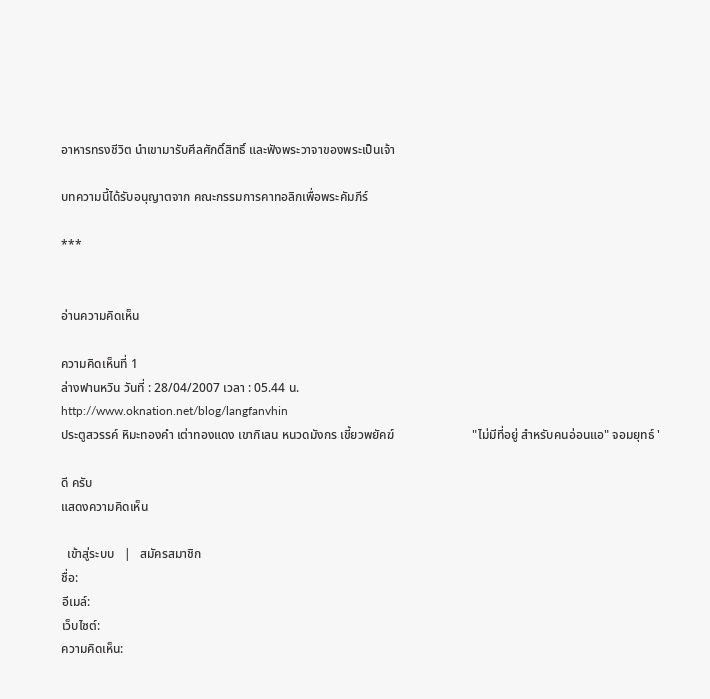อาหารทรงชีวิต นำเขามารับศีลศักดิ์สิทธิ์ และฟังพระวาจาของพระเป็นเจ้า

บทความนี้ได้รับอนุญาตจาก คณะกรรมการคาทอลิกเพื่อพระคัมภีร์

***


อ่านความคิดเห็น

ความคิดเห็นที่ 1
ล่างฟานหวิน วันที่ : 28/04/2007 เวลา : 05.44 น.
http://www.oknation.net/blog/langfanvhin
ประตูสวรรค์ หิมะทองคำ เต่าทองแดง เขากิเลน หนวดมังกร เขี้ยวพยัคฆ์                         "ไม่มีที่อยู่ สำหรับคนอ่อนแอ" จอมยุทธ์ '

ดี ครับ
แสดงความคิดเห็น

  เข้าสู่ระบบ   |   สมัครสมาชิก
ชื่อ:
อีเมล์:
เว็บไซต์:
ความคิดเห็น: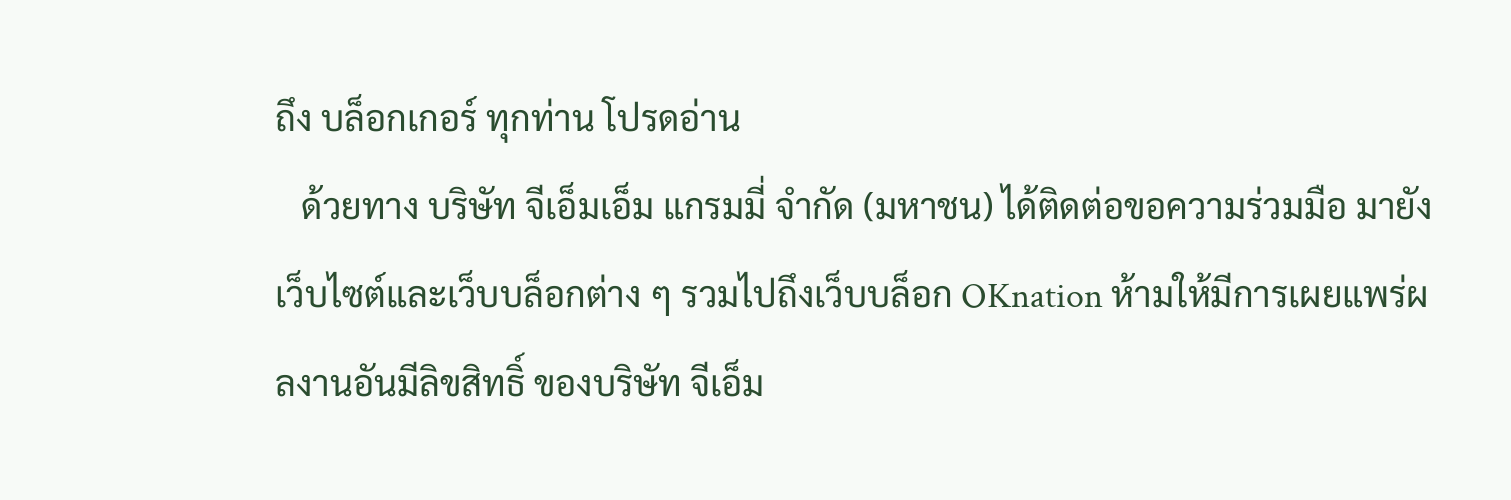ถึง บล็อกเกอร์ ทุกท่าน โปรดอ่าน
   ด้วยทาง บริษัท จีเอ็มเอ็ม แกรมมี่ จำกัด (มหาชน) ได้ติดต่อขอความร่วมมือ มายังเว็บไซต์และเว็บบล็อกต่าง ๆ รวมไปถึงเว็บบล็อก OKnation ห้ามให้มีการเผยแพร่ผลงานอันมีลิขสิทธิ์ ของบริษัท จีเอ็ม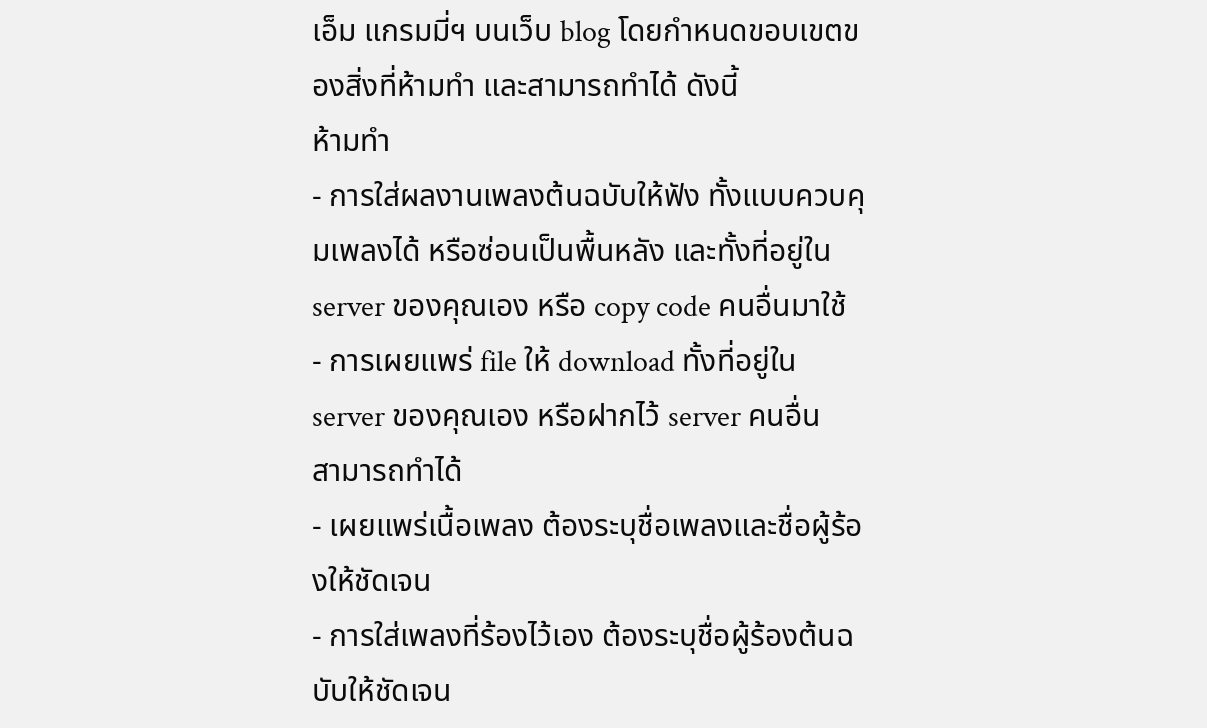เอ็ม แกรมมี่ฯ บนเว็บ blog โดยกำหนดขอบเขตของสิ่งที่ห้ามทำ และสามารถทำได้ ดังนี้
ห้ามทำ
- การใส่ผลงานเพลงต้นฉบับให้ฟัง ทั้งแบบควบคุมเพลงได้ หรือซ่อนเป็นพื้นหลัง และทั้งที่อยู่ใน server ของคุณเอง หรือ copy code คนอื่นมาใช้
- การเผยแพร่ file ให้ download ทั้งที่อยู่ใน server ของคุณเอง หรือฝากไว้ server คนอื่น
สามารถทำได้
- เผยแพร่เนื้อเพลง ต้องระบุชื่อเพลงและชื่อผู้ร้องให้ชัดเจน
- การใส่เพลงที่ร้องไว้เอง ต้องระบุชื่อผู้ร้องต้นฉบับให้ชัดเจน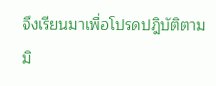จึงเรียนมาเพื่อโปรดปฎิบัติตาม มิ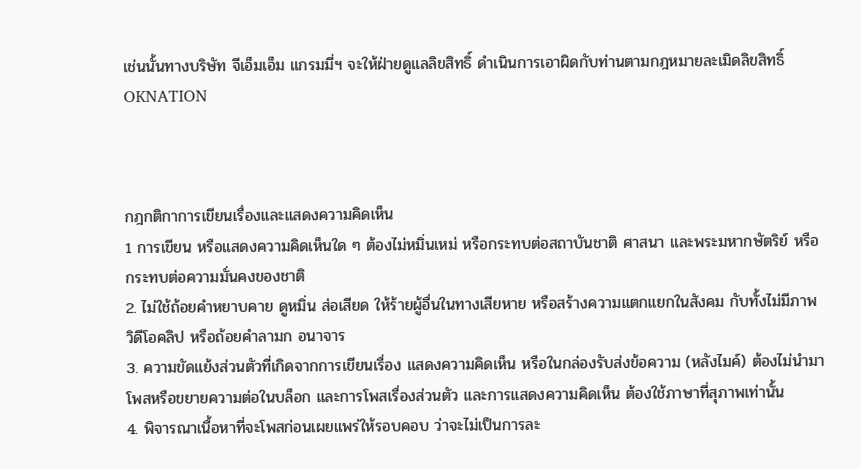เช่นนั้นทางบริษัท จีเอ็มเอ็ม แกรมมี่ฯ จะให้ฝ่ายดูแลลิขสิทธิ์ ดำเนินการเอาผิดกับท่านตามกฎหมายละเมิดลิขสิทธิ์
OKNATION



กฎกติกาการเขียนเรื่องและแสดงความคิดเห็น
1 การเขียน หรือแสดงความคิดเห็นใด ๆ ต้องไม่หมิ่นเหม่ หรือกระทบต่อสถาบันชาติ ศาสนา และพระมหากษัตริย์ หรือกระทบต่อความมั่นคงของชาติ
2. ไม่ใช้ถ้อยคำหยาบคาย ดูหมิ่น ส่อเสียด ให้ร้ายผู้อื่นในทางเสียหาย หรือสร้างความแตกแยกในสังคม กับทั้งไม่มีภาพ วิดีโอคลิป หรือถ้อยคำลามก อนาจาร
3. ความขัดแย้งส่วนตัวที่เกิดจากการเขียนเรื่อง แสดงความคิดเห็น หรือในกล่องรับส่งข้อความ (หลังไมค์) ต้องไม่นำมาโพสหรือขยายความต่อในบล็อก และการโพสเรื่องส่วนตัว และการแสดงความคิดเห็น ต้องใช้ภาษาที่สุภาพเท่านั้น
4. พิจารณาเนื้อหาที่จะโพสก่อนเผยแพร่ให้รอบคอบ ว่าจะไม่เป็นการละ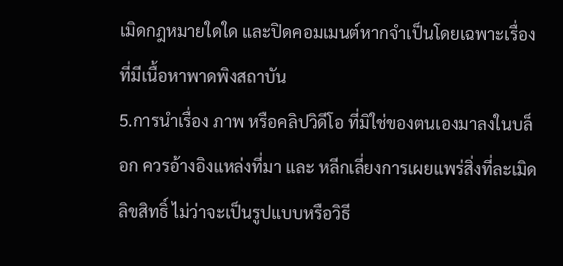เมิดกฎหมายใดใด และปิดคอมเมนต์หากจำเป็นโดยเฉพาะเรื่องที่มีเนื้อหาพาดพิงสถาบัน
5.การนำเรื่อง ภาพ หรือคลิปวิดีโอ ที่มิใช่ของตนเองมาลงในบล็อก ควรอ้างอิงแหล่งที่มา และ หลีกเลี่ยงการเผยแพร่สิ่งที่ละเมิดลิขสิทธิ์ ไม่ว่าจะเป็นรูปแบบหรือวิธี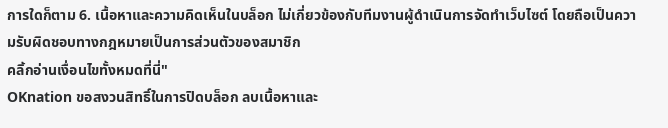การใดก็ตาม 6. เนื้อหาและความคิดเห็นในบล็อก ไม่เกี่ยวข้องกับทีมงานผู้ดำเนินการจัดทำเว็บไซต์ โดยถือเป็นความรับผิดชอบทางกฎหมายเป็นการส่วนตัวของสมาชิก
คลิ้กอ่านเงื่อนไขทั้งหมดที่นี่"
OKnation ขอสงวนสิทธิ์ในการปิดบล็อก ลบเนื้อหาและ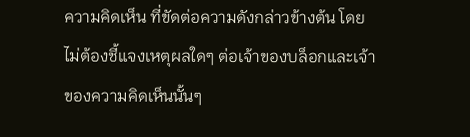ความคิดเห็น ที่ขัดต่อความดังกล่าวข้างต้น โดยไม่ต้องชี้แจงเหตุผลใดๆ ต่อเจ้าของบล็อกและเจ้าของความคิดเห็นนั้นๆ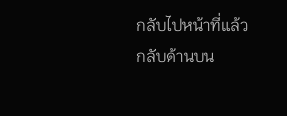กลับไปหน้าที่แล้ว กลับด้านบน